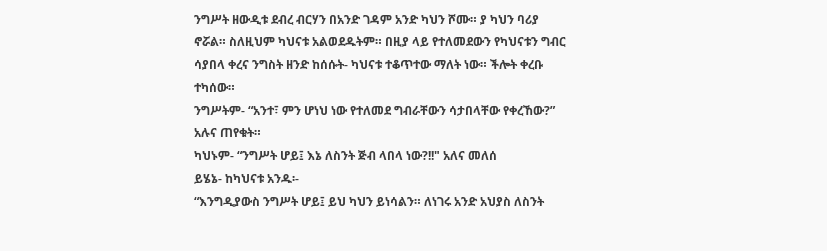ንግሥት ዘውዲቱ ደብረ ብርሃን በአንድ ገዳም አንድ ካህን ሾሙ። ያ ካህን ባሪያ ኖሯል። ስለዚህም ካህናቱ አልወደዱትም። በዚያ ላይ የተለመደውን የካህናቱን ግብር ሳያበላ ቀረና ንግስት ዘንድ ከሰሱት- ካህናቱ ተቆጥተው ማለት ነው። ችሎት ቀረቡ ተካሰው።
ንግሥትም- “አንተ፣ ምን ሆነህ ነው የተለመደ ግብራቸውን ሳታበላቸው የቀረኸው?” አሉና ጠየቁት።
ካህኑም- “ንግሥት ሆይ፤ እኔ ለስንት ጅብ ላበላ ነው?!!" አለና መለሰ
ይሄኔ- ከካህናቱ አንዱ፡-
“እንግዲያውስ ንግሥት ሆይ፤ ይህ ካህን ይነሳልን። ለነገሩ አንድ አህያስ ለስንት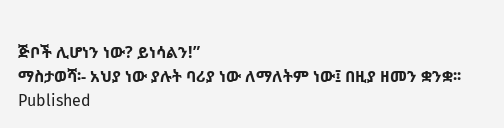ጅቦች ሊሆነን ነው? ይነሳልን!”
ማስታወሻ፡- አህያ ነው ያሉት ባሪያ ነው ለማለትም ነው፤ በዚያ ዘመን ቋንቋ፡፡
Published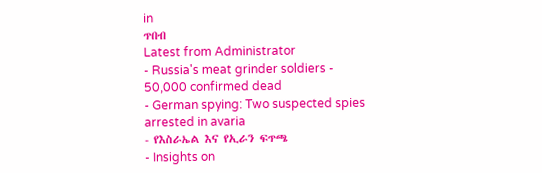in
ጥበብ
Latest from Administrator
- Russia's meat grinder soldiers - 50,000 confirmed dead
- German spying: Two suspected spies arrested in avaria
- የእስራኤል እና የኢራን ፍጥጫ
- Insights on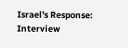Israel's Response: Interview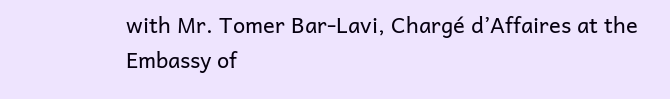with Mr. Tomer Bar-Lavi, Chargé d’Affaires at the Embassy of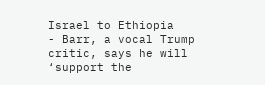Israel to Ethiopia
- Barr, a vocal Trump critic, says he will ‘support the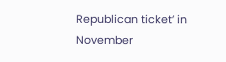Republican ticket’ in November